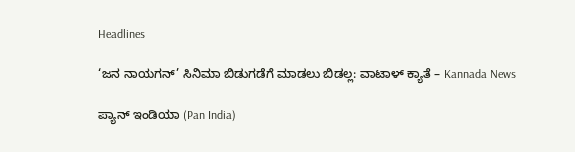Headlines

‘ಜನ ನಾಯಗನ್’ ಸಿನಿಮಾ ಬಿಡುಗಡೆಗೆ ಮಾಡಲು ಬಿಡಲ್ಲ: ವಾಟಾಳ್ ಕ್ಯಾತೆ – Kannada News

ಪ್ಯಾನ್ ಇಂಡಿಯಾ (Pan India)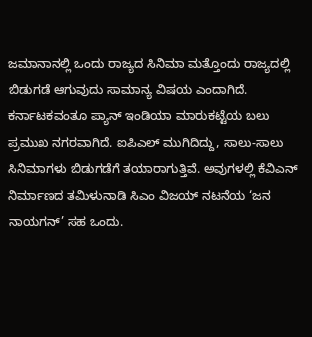ಜಮಾನಾನಲ್ಲಿ ಒಂದು ರಾಜ್ಯದ ಸಿನಿಮಾ ಮತ್ತೊಂದು ರಾಜ್ಯದಲ್ಲಿ ಬಿಡುಗಡೆ ಆಗುವುದು ಸಾಮಾನ್ಯ ವಿಷಯ ಎಂದಾಗಿದೆ. ಕರ್ನಾಟಕವಂತೂ ಪ್ಯಾನ್ ಇಂಡಿಯಾ ಮಾರುಕಟ್ಟೆಯ ಬಲು ಪ್ರಮುಖ ನಗರವಾಗಿದೆ. ಐಪಿಎಲ್ ಮುಗಿದಿದ್ದು, ಸಾಲು-ಸಾಲು ಸಿನಿಮಾಗಳು ಬಿಡುಗಡೆಗೆ ತಯಾರಾಗುತ್ತಿವೆ. ಅವುಗಳಲ್ಲಿ ಕೆವಿಎನ್ ನಿರ್ಮಾಣದ ತಮಿಳುನಾಡಿ ಸಿಎಂ ವಿಜಯ್ ನಟನೆಯ ‘ಜನ ನಾಯಗನ್’ ಸಹ ಒಂದು.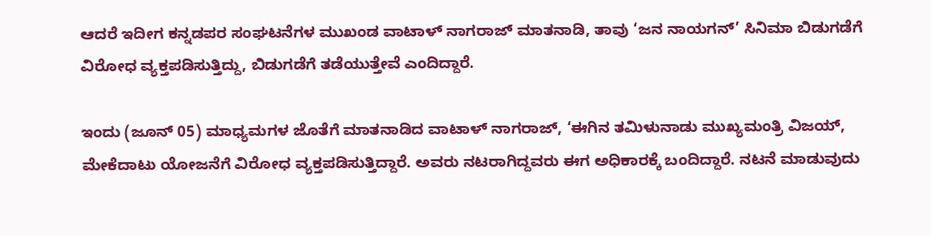ಆದರೆ ಇದೀಗ ಕನ್ನಡಪರ ಸಂಘಟನೆಗಳ ಮುಖಂಡ ವಾಟಾಳ್ ನಾಗರಾಜ್ ಮಾತನಾಡಿ, ತಾವು ‘ಜನ ನಾಯಗನ್’ ಸಿನಿಮಾ ಬಿಡುಗಡೆಗೆ ವಿರೋಧ ವ್ಯಕ್ತಪಡಿಸುತ್ತಿದ್ದು, ಬಿಡುಗಡೆಗೆ ತಡೆಯುತ್ತೇವೆ ಎಂದಿದ್ದಾರೆ.

ಇಂದು (ಜೂನ್ 05) ಮಾಧ್ಯಮಗಳ ಜೊತೆಗೆ ಮಾತನಾಡಿದ ವಾಟಾಳ್ ನಾಗರಾಜ್, ‘ಈಗಿನ ತಮಿಳುನಾಡು ಮುಖ್ಯಮಂತ್ರಿ ವಿಜಯ್, ಮೇಕೆದಾಟು ಯೋಜನೆಗೆ ವಿರೋಧ ವ್ಯಕ್ತಪಡಿಸುತ್ತಿದ್ದಾರೆ. ಅವರು ನಟರಾಗಿದ್ದವರು ಈಗ ಅಧಿಕಾರಕ್ಕೆ ಬಂದಿದ್ದಾರೆ. ನಟನೆ ಮಾಡುವುದು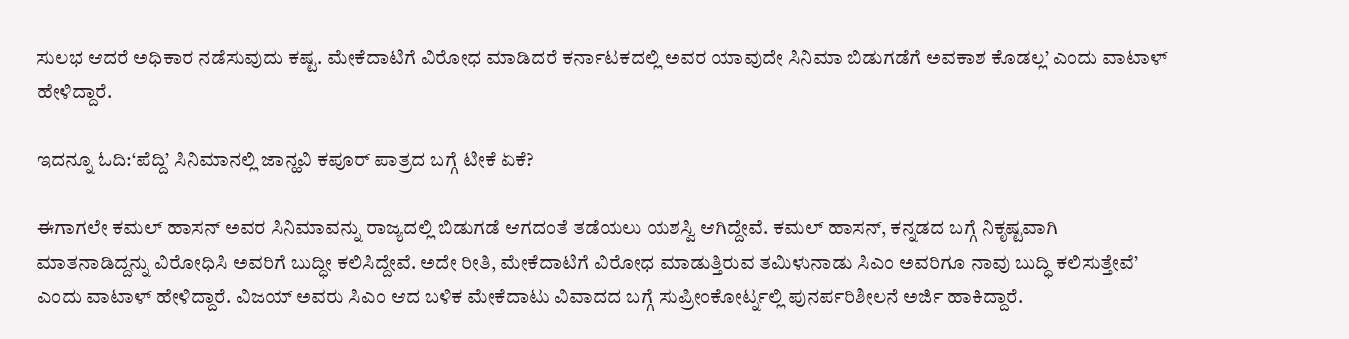ಸುಲಭ ಆದರೆ ಅಧಿಕಾರ ನಡೆಸುವುದು ಕಷ್ಟ. ಮೇಕೆದಾಟಿಗೆ ವಿರೋಧ ಮಾಡಿದರೆ ಕರ್ನಾಟಕದಲ್ಲಿ ಅವರ ಯಾವುದೇ ಸಿನಿಮಾ ಬಿಡುಗಡೆಗೆ ಅವಕಾಶ ಕೊಡಲ್ಲ’ ಎಂದು ವಾಟಾಳ್ ಹೇಳಿದ್ದಾರೆ.

ಇದನ್ನೂ ಓದಿ:‘ಪೆದ್ದಿ’ ಸಿನಿಮಾನಲ್ಲಿ ಜಾನ್ಹವಿ ಕಪೂರ್ ಪಾತ್ರದ ಬಗ್ಗೆ ಟೀಕೆ ಏಕೆ?

ಈಗಾಗಲೇ ಕಮಲ್ ಹಾಸನ್ ಅವರ ಸಿನಿಮಾವನ್ನು ರಾಜ್ಯದಲ್ಲಿ ಬಿಡುಗಡೆ ಆಗದಂತೆ ತಡೆಯಲು ಯಶಸ್ವಿ ಆಗಿದ್ದೇವೆ. ಕಮಲ್ ಹಾಸನ್, ಕನ್ನಡದ ಬಗ್ಗೆ ನಿಕೃಷ್ಟವಾಗಿ ಮಾತನಾಡಿದ್ದನ್ನು ವಿರೋಧಿಸಿ ಅವರಿಗೆ ಬುದ್ಧೀ ಕಲಿಸಿದ್ದೇವೆ. ಅದೇ ರೀತಿ, ಮೇಕೆದಾಟಿಗೆ ವಿರೋಧ ಮಾಡುತ್ತಿರುವ ತಮಿಳುನಾಡು ಸಿಎಂ ಅವರಿಗೂ ನಾವು ಬುದ್ಧಿ ಕಲಿಸುತ್ತೇವೆ’ ಎಂದು ವಾಟಾಳ್ ಹೇಳಿದ್ದಾರೆ. ವಿಜಯ್ ಅವರು ಸಿಎಂ ಆದ ಬಳಿಕ ಮೇಕೆದಾಟು ವಿವಾದದ ಬಗ್ಗೆ ಸುಪ್ರೀಂಕೋರ್ಟ್ನಲ್ಲಿ ಪುನರ್ಪರಿಶೀಲನೆ ಅರ್ಜಿ ಹಾಕಿದ್ದಾರೆ.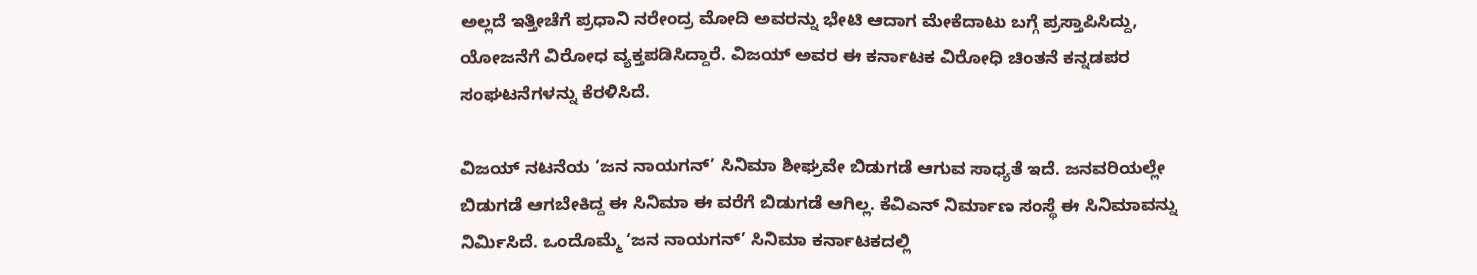ಅಲ್ಲದೆ ಇತ್ತೀಚೆಗೆ ಪ್ರಧಾನಿ ನರೇಂದ್ರ ಮೋದಿ ಅವರನ್ನು ಭೇಟಿ ಆದಾಗ ಮೇಕೆದಾಟು ಬಗ್ಗೆ ಪ್ರಸ್ತಾಪಿಸಿದ್ದು, ಯೋಜನೆಗೆ ವಿರೋಧ ವ್ಯಕ್ತಪಡಿಸಿದ್ದಾರೆ. ವಿಜಯ್ ಅವರ ಈ ಕರ್ನಾಟಕ ವಿರೋಧಿ ಚಿಂತನೆ ಕನ್ನಡಪರ ಸಂಘಟನೆಗಳನ್ನು ಕೆರಳಿಸಿದೆ.

ವಿಜಯ್ ನಟನೆಯ ‘ಜನ ನಾಯಗನ್’ ಸಿನಿಮಾ ಶೀಘ್ರವೇ ಬಿಡುಗಡೆ ಆಗುವ ಸಾಧ್ಯತೆ ಇದೆ. ಜನವರಿಯಲ್ಲೇ ಬಿಡುಗಡೆ ಆಗಬೇಕಿದ್ದ ಈ ಸಿನಿಮಾ ಈ ವರೆಗೆ ಬಿಡುಗಡೆ ಆಗಿಲ್ಲ. ಕೆವಿಎನ್ ನಿರ್ಮಾಣ ಸಂಸ್ಥೆ ಈ ಸಿನಿಮಾವನ್ನು ನಿರ್ಮಿಸಿದೆ. ಒಂದೊಮ್ಮೆ ‘ಜನ ನಾಯಗನ್’ ಸಿನಿಮಾ ಕರ್ನಾಟಕದಲ್ಲಿ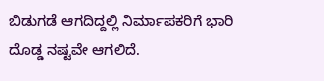ಬಿಡುಗಡೆ ಆಗದಿದ್ದಲ್ಲಿ ನಿರ್ಮಾಪಕರಿಗೆ ಭಾರಿ ದೊಡ್ಡ ನಷ್ಟವೇ ಆಗಲಿದೆ.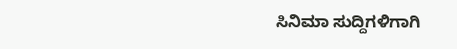ಸಿನಿಮಾ ಸುದ್ದಿಗಳಿಗಾಗಿ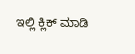ಇಲ್ಲಿ ಕ್ಲಿಕ್ ಮಾಡಿ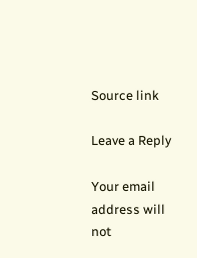Source link

Leave a Reply

Your email address will not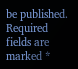be published. Required fields are marked *